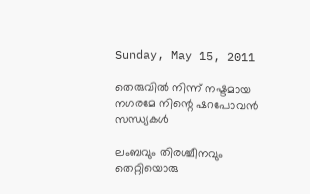Sunday, May 15, 2011

തെരുവില്‍ നിന്ന് നഷ്ടമായ നഗരമേ നിന്റെ ഷറപോവന്‍ സന്ധ്യകള്‍

ലംബവും തിരശ്ചീനവും തെറ്റിയൊരു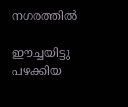നഗരത്തില്‍

ഈച്ചയിട്ടു പഴക്കിയ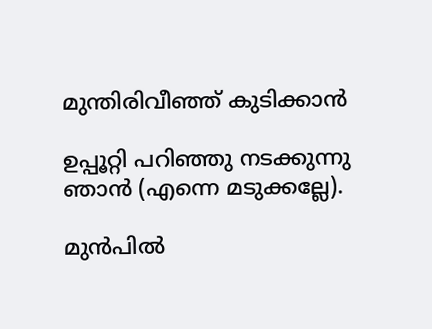മുന്തിരിവീഞ്ഞ് കുടിക്കാന്‍

ഉപ്പൂറ്റി പറിഞ്ഞു നടക്കുന്നു ഞാന്‍ (എന്നെ മടുക്കല്ലേ).

മുന്‍പില്‍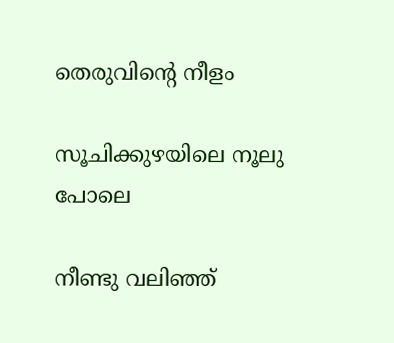തെരുവിന്റെ നീളം

സൂചിക്കുഴയിലെ നൂലു പോലെ

നീണ്ടു വലിഞ്ഞ്‌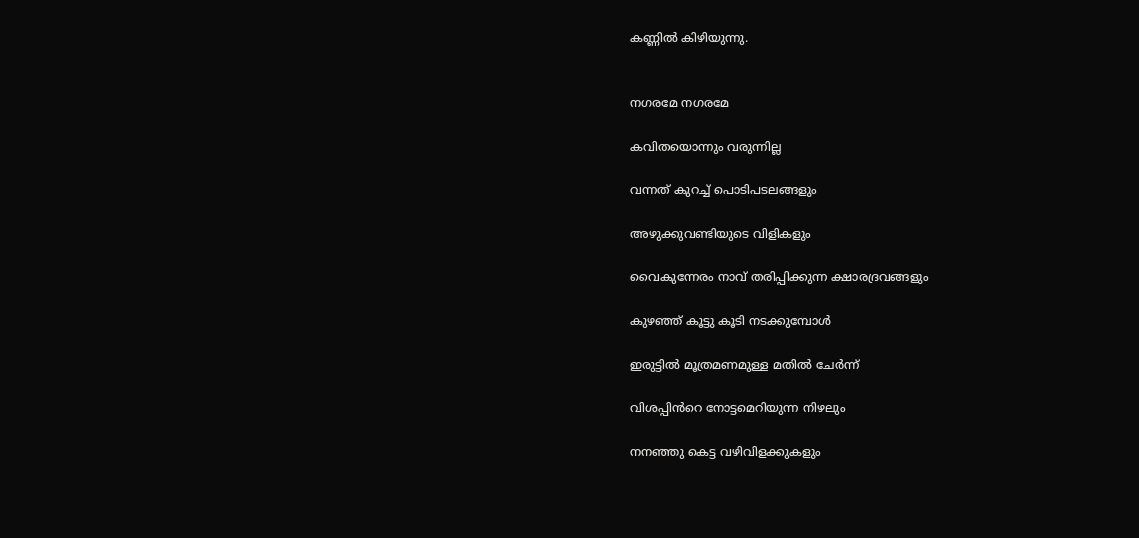കണ്ണില്‍ കിഴിയുന്നു.


നഗരമേ നഗരമേ

കവിതയൊന്നും വരുന്നില്ല

വന്നത് കുറച്ച് പൊടിപടലങ്ങളും

അഴുക്കുവണ്ടിയുടെ വിളികളും

വൈകുന്നേരം നാവ് തരിപ്പിക്കുന്ന ക്ഷാരദ്രവങ്ങളും

കുഴഞ്ഞ് കൂട്ടു കൂടി നടക്കുമ്പോള്‍

ഇരുട്ടില്‍ മൂത്രമണമുള്ള മതില്‍ ചേര്‍ന്ന്

വിശപ്പിന്‍‌റെ നോട്ടമെറിയുന്ന നിഴലും

നനഞ്ഞു കെട്ട വഴിവിളക്കുകളും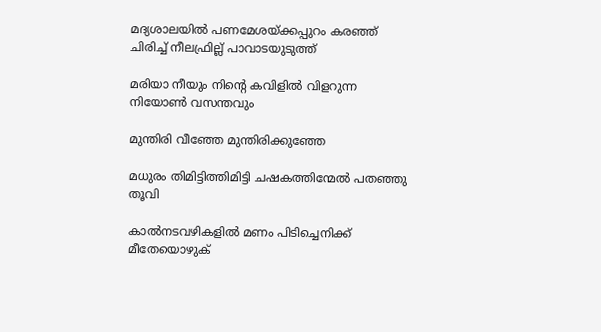മദ്യശാലയില്‍ പണമേശയ്ക്കപ്പുറം കരഞ്ഞ് ചിരിച്ച് നീലഫ്രില്ല് പാവാടയുടുത്ത്

മരിയാ നീയും നിന്റെ കവിളില്‍ വിളറുന്ന നിയോണ്‍ വസന്തവും

മുന്തിരി വീഞ്ഞേ മുന്തിരിക്കുഞ്ഞേ

മധുരം തിമിട്ടിത്തിമിട്ടി ചഷകത്തിന്മേല്‍ പതഞ്ഞു തൂവി

കാല്‍നടവഴികളില്‍ മണം പിടിച്ചെനിക്ക് മീതേയൊഴുക്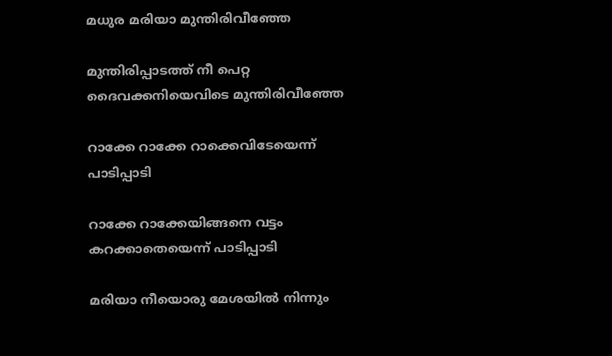മധുര മരിയാ മുന്തിരിവീഞ്ഞേ

മുന്തിരിപ്പാടത്ത് നീ പെറ്റ ദൈവക്കനിയെവിടെ മുന്തിരിവീഞ്ഞേ

റാക്കേ റാക്കേ റാക്കെവിടേയെന്ന് പാടിപ്പാടി

റാക്കേ റാക്കേയിങ്ങനെ വട്ടം കറക്കാതെയെന്ന് പാടിപ്പാടി

മരിയാ നീയൊരു മേശയില്‍ നിന്നും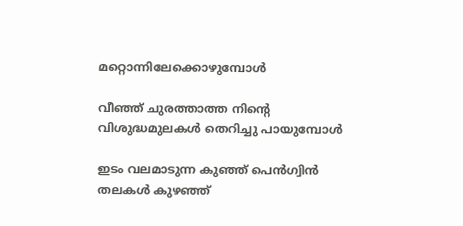മറ്റൊന്നിലേക്കൊഴുമ്പോള്‍

വീഞ്ഞ് ചുരത്താത്ത നിന്റെ വിശുദ്ധമുലകള്‍ തെറിച്ചു പായുമ്പോള്‍

ഇടം വലമാടുന്ന കുഞ്ഞ് പെന്‍ഗ്വിന്‍ തലകള്‍ കുഴഞ്ഞ്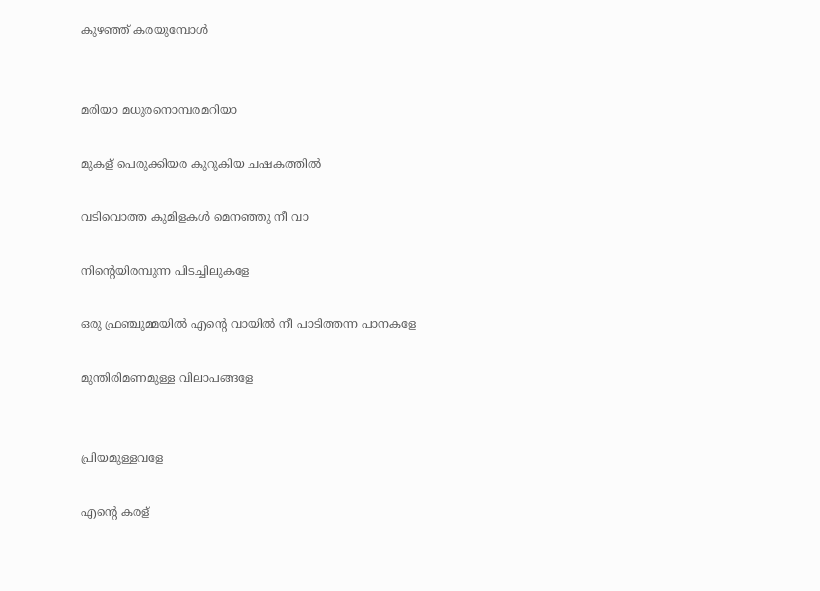കുഴഞ്ഞ് കരയുമ്പോള്‍


മരിയാ മധുരനൊമ്പരമറിയാ

മുകള് പെരുക്കിയര കുറുകിയ ചഷകത്തില്‍

വടിവൊത്ത കുമിളകള്‍ മെനഞ്ഞു നീ വാ

നിന്റെയിരമ്പുന്ന പിടച്ചിലുകളേ

ഒരു ഫ്രഞ്ചുമ്മയില്‍ എന്റെ വായില്‍ നീ പാടിത്തന്ന പാനകളേ

മുന്തിരിമണമുള്ള വിലാപങ്ങളേ


പ്രിയമുള്ളവളേ

എന്റെ കരള്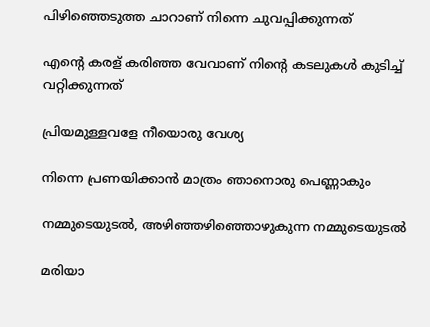പിഴിഞ്ഞെടുത്ത ചാറാണ് നിന്നെ ചുവപ്പിക്കുന്നത്

എന്റെ കരള് കരിഞ്ഞ വേവാണ് നിന്റെ കടലുകള്‍ കുടിച്ച് വറ്റിക്കുന്നത്

പ്രിയമുള്ളവളേ നീയൊരു വേശ്യ

നിന്നെ പ്രണയിക്കാന്‍ മാത്രം ഞാനൊരു പെണ്ണാകും

നമ്മുടെയുടല്‍, അഴിഞ്ഞഴിഞ്ഞൊഴുകുന്ന നമ്മുടെയുടല്‍

മരിയാ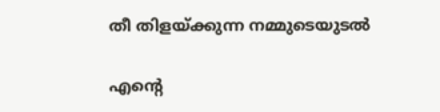തീ തിളയ്ക്കുന്ന നമ്മുടെയുടല്‍

എന്റെ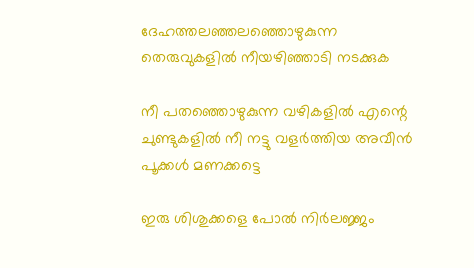ദേഹത്തലഞ്ഞലഞ്ഞൊഴുകുന്ന തെരുവുകളില്‍ നീയഴിഞ്ഞാടി നടക്കുക

നീ പതഞ്ഞൊഴുകുന്ന വഴികളില്‍ എന്റെ ചുണ്ടുകളില്‍ നീ നട്ടു വളര്‍ത്തിയ അവീന്‍ പൂക്കള്‍ മണക്കട്ടെ

ഇരു ശിശുക്കളെ പോല്‍ നിര്‍ലജ്ജം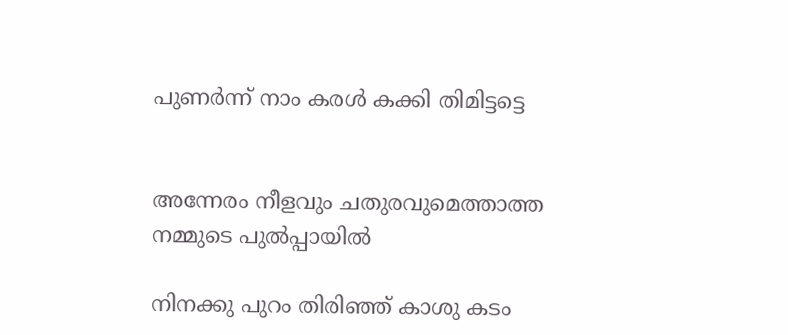പുണര്‍ന്ന് നാം കരള്‍ കക്കി തിമിട്ടട്ടെ


അന്നേരം നീളവും ചതുരവുമെത്താത്ത നമ്മുടെ പുല്‍പ്പായില്‍

നിനക്കു പുറം തിരിഞ്ഞ്‌ കാശു കടം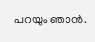പറയും ഞാന്‍.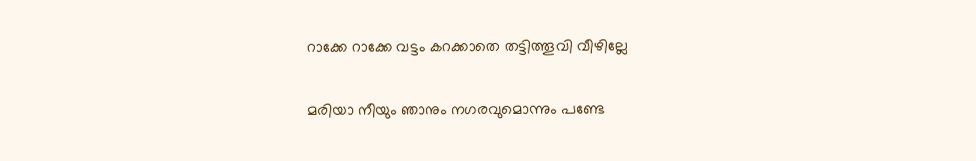റാക്കേ റാക്കേ വട്ടം കറക്കാതെ തട്ടിത്തൂവി വീഴില്ലേ

മരിയാ നീയും ഞാനും നഗരവുമൊന്നും പണ്ടേ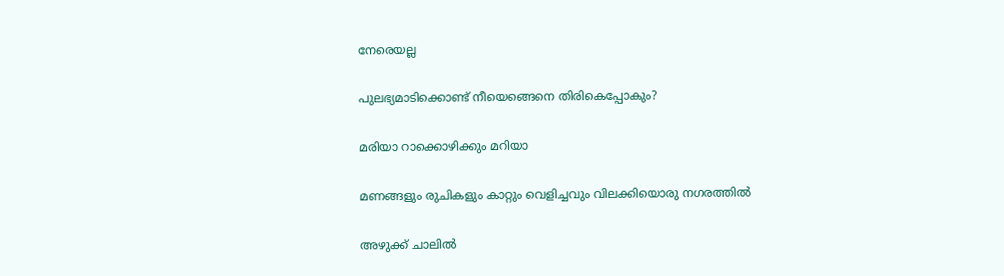നേരെയല്ല

പുലഭ്യമാടിക്കൊണ്ട്‌ നീയെങ്ങെനെ തിരികെപ്പോകും?

മരിയാ റാക്കൊഴിക്കും മറിയാ

മണങ്ങളും രുചികളും കാറ്റും വെളിച്ചവും വിലക്കിയൊരു നഗരത്തില്‍

അഴുക്ക് ചാലില്‍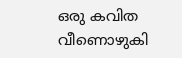ഒരു കവിത വീണൊഴുകി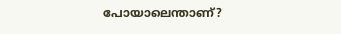പോയാലെന്താണ്?